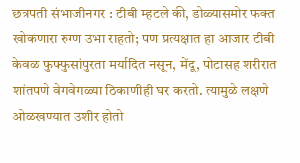छत्रपती संभाजीनगर : टीबी म्हटले की, डोळ्यासमोर फक्त खोकणारा रुग्ण उभा राहतो; पण प्रत्यक्षात हा आजार टीबी केवळ फुफ्फुसांपुरता मर्यादित नसून, मेंदू, पोटासह शरीरात शांतपणे वेगवेगळ्या ठिकाणीही घर करतो. त्यामुळे लक्षणे ओळखण्यात उशीर होतो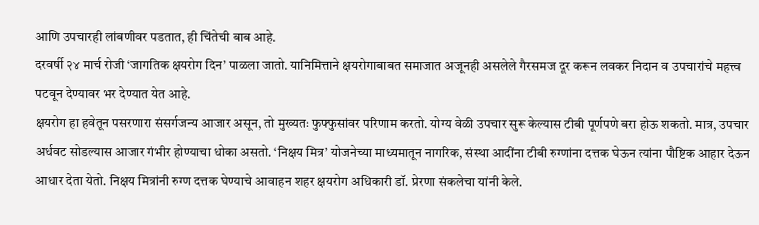आणि उपचारही लांबणीवर पडतात, ही चिंतेची बाब आहे.
दरवर्षी २४ मार्च रोजी ‘जागतिक क्षयरोग दिन’ पाळला जातो. यानिमित्ताने क्षयरोगाबाबत समाजात अजूनही असलेले गैरसमज दूर करून लवकर निदान व उपचारांचे महत्त्व पटवून देण्यावर भर देण्यात येत आहे.
क्षयरोग हा हवेतून पसरणारा संसर्गजन्य आजार असून, तो मुख्यतः फुफ्फुसांवर परिणाम करतो. योग्य वेळी उपचार सुरू केल्यास टीबी पूर्णपणे बरा होऊ शकतो. मात्र, उपचार अर्धवट सोडल्यास आजार गंभीर होण्याचा धोका असतो. ‘निक्षय मित्र’ योजनेच्या माध्यमातून नागरिक, संस्था आदींना टीबी रुग्णांना दत्तक घेऊन त्यांना पौष्टिक आहार देऊन आधार देता येतो. निक्षय मित्रांनी रुग्ण दत्तक घेण्याचे आवाहन शहर क्षयरोग अधिकारी डॉ. प्रेरणा संकलेचा यांनी केले.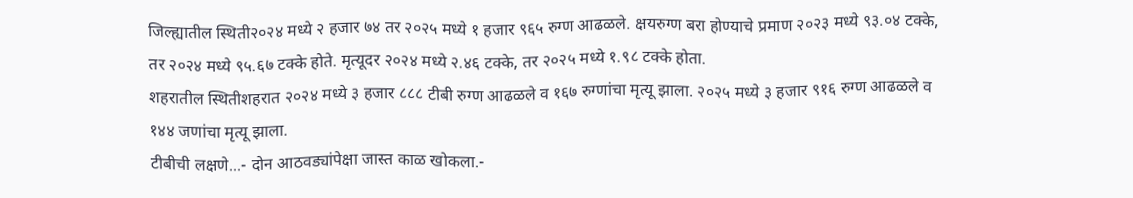जिल्ह्यातील स्थिती२०२४ मध्ये २ हजार ७४ तर २०२५ मध्ये १ हजार ९६५ रुग्ण आढळले. क्षयरुग्ण बरा होण्याचे प्रमाण २०२३ मध्ये ९३.०४ टक्के, तर २०२४ मध्ये ९५.६७ टक्के होते. मृत्यूदर २०२४ मध्ये २.४६ टक्के, तर २०२५ मध्ये १.९८ टक्के होता.
शहरातील स्थितीशहरात २०२४ मध्ये ३ हजार ८८८ टीबी रुग्ण आढळले व १६७ रुग्णांचा मृत्यू झाला. २०२५ मध्ये ३ हजार ९१६ रुग्ण आढळले व १४४ जणांचा मृत्यू झाला.
टीबीची लक्षणे...- दोन आठवड्यांपेक्षा जास्त काळ खोकला.-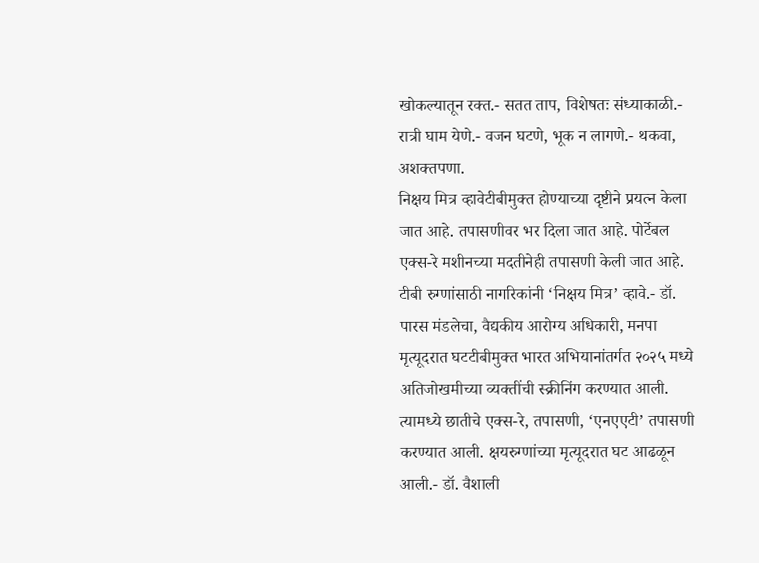खोकल्यातून रक्त.- सतत ताप, विशेषतः संध्याकाळी.- रात्री घाम येणे.- वजन घटणे, भूक न लागणे.- थकवा, अशक्तपणा.
निक्षय मित्र व्हावेटीबीमुक्त होण्याच्या दृष्टीने प्रयत्न केला जात आहे. तपासणीवर भर दिला जात आहे. पोर्टेबल एक्स-रे मशीनच्या मदतीनेही तपासणी केली जात आहे. टीबी रुग्णांसाठी नागरिकांनी ‘निक्षय मित्र’ व्हावे.- डॉ. पारस मंडलेचा, वैद्यकीय आरोग्य अधिकारी, मनपा
मृत्यूदरात घटटीबीमुक्त भारत अभियानांतर्गत २०२५ मध्ये अतिजोखमीच्या व्यक्तींची स्क्रीनिंग करण्यात आली. त्यामध्ये छातीचे एक्स-रे, तपासणी, ‘एनएएटी’ तपासणी करण्यात आली. क्षयरुग्णांच्या मृत्यूदरात घट आढळून आली.- डॉ. वैशाली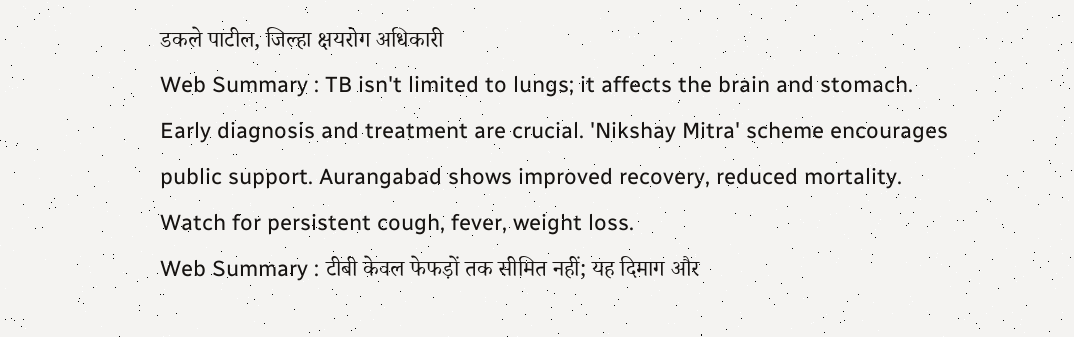डकले पाटील, जिल्हा क्षयरोग अधिकारी
Web Summary : TB isn't limited to lungs; it affects the brain and stomach. Early diagnosis and treatment are crucial. 'Nikshay Mitra' scheme encourages public support. Aurangabad shows improved recovery, reduced mortality. Watch for persistent cough, fever, weight loss.
Web Summary : टीबी केवल फेफड़ों तक सीमित नहीं; यह दिमाग और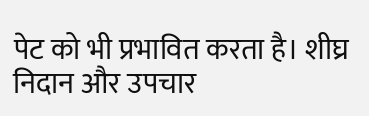पेट को भी प्रभावित करता है। शीघ्र निदान और उपचार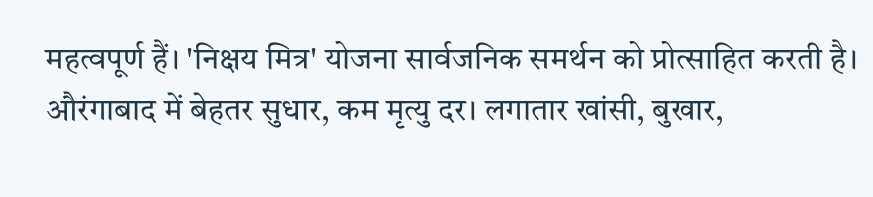महत्वपूर्ण हैं। 'निक्षय मित्र' योजना सार्वजनिक समर्थन को प्रोत्साहित करती है। औरंगाबाद में बेहतर सुधार, कम मृत्यु दर। लगातार खांसी, बुखार,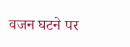वजन घटने पर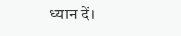ध्यान दें।